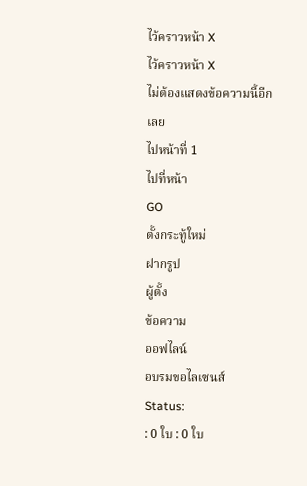ไว้คราวหน้า X
ไว้คราวหน้า X
ไม่ต้องแสดงข้อความนี้อีกเลย
ไปหน้าที่ 1
ไปที่หน้า
GO
ตั้งกระทู้ใหม่
ฝากรูป
ผู้ตั้ง
ข้อความ
ออฟไลน์
อบรมขอไลเซนส์
Status:
: 0 ใบ : 0 ใบ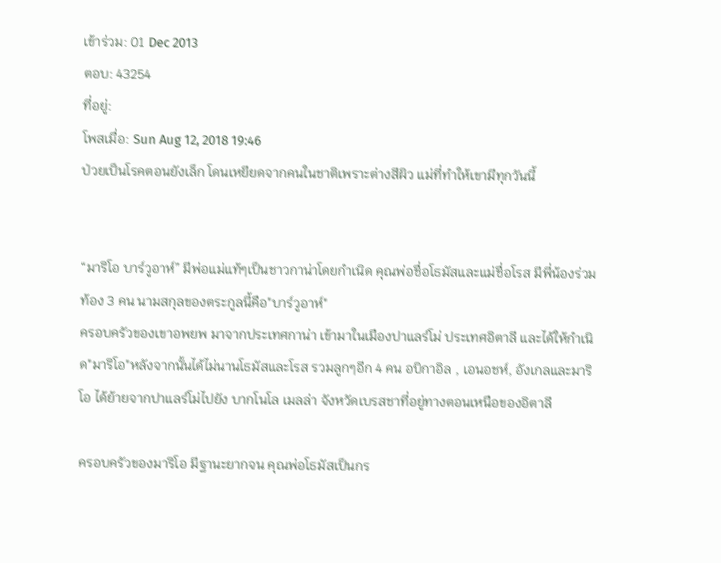เข้าร่วม: 01 Dec 2013
ตอบ: 43254
ที่อยู่:
โพสเมื่อ: Sun Aug 12, 2018 19:46
ป่วยเป็นโรคตอนยังเล็ก โดนเหยียดจากคนในชาติเพราะต่างสีผิว แม่ที่ทำให้เขามีทุกวันนี้


“มาริโอ บาร์วูอาห์” มีพ่อแม่แท้ๆเป็นชาวกาน่าโดยกำเนิด คุณพ่อชื่อโธมัสและแม่ชื่อโรส มีพี่น้องร่วมท้อง 3 คน นามสกุลของตระกูลนี้คือ"บาร์วูอาห์"
ครอบครัวของเขาอพยพ มาจากประเทศกาน่า เข้ามาในเมืองปาแลร์โม่ ประเทศอิตาลี และได้ให้กำเนิด"มาริโอ"หลังจากนั้นได้ไม่นานโธมัสและโรส รวมลูกๆอีก 4 คน อบิกาอิล , เอนอชห์, อังเกลและมาริโอ ได้ย้ายจากปาแลร์โม่ไปยัง บากโนโล เมลล่า จังหวัดเบรสชาที่อยู่ทางตอนเหนือของอิตาลี

ครอบครัวของมาริโอ มีฐานะยากจน คุณพ่อโธมัสเป็นกร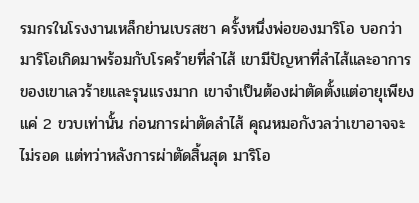รมกรในโรงงานเหล็กย่านเบรสชา ครั้งหนึ่งพ่อของมาริโอ บอกว่า มาริโอเกิดมาพร้อมกับโรคร้ายที่ลำไส้ เขามีปัญหาที่ลำไส้และอาการของเขาเลวร้ายและรุนแรงมาก เขาจำเป็นต้องผ่าตัดตั้งแต่อายุเพียงแค่ 2 ขวบเท่านั้น ก่อนการผ่าตัดลำไส้ คุณหมอกังวลว่าเขาอาจจะไม่รอด แต่ทว่าหลังการผ่าตัดสิ้นสุด มาริโอ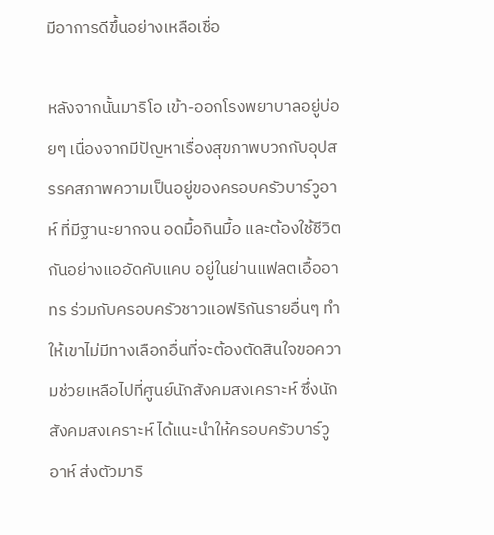มีอาการดีขึ้นอย่างเหลือเชื่อ

หลังจากนั้นมาริโอ เข้า-ออกโรงพยาบาลอยู่บ่อยๆ เนื่องจากมีปัญหาเรื่องสุขภาพบวกกับอุปสรรคสภาพความเป็นอยู่ของครอบครัวบาร์วูอาห์ ที่มีฐานะยากจน อดมื้อกินมื้อ และต้องใช้ชีวิตกันอย่างแออัดคับแคบ อยู่ในย่านแฟลตเอื้ออาทร ร่วมกับครอบครัวชาวแอฟริกันรายอื่นๆ ทำให้เขาไม่มีทางเลือกอื่นที่จะต้องตัดสินใจขอความช่วยเหลือไปที่ศูนย์นักสังคมสงเคราะห์ ซึ่งนักสังคมสงเคราะห์ ได้แนะนำให้ครอบครัวบาร์วูอาห์ ส่งตัวมาริ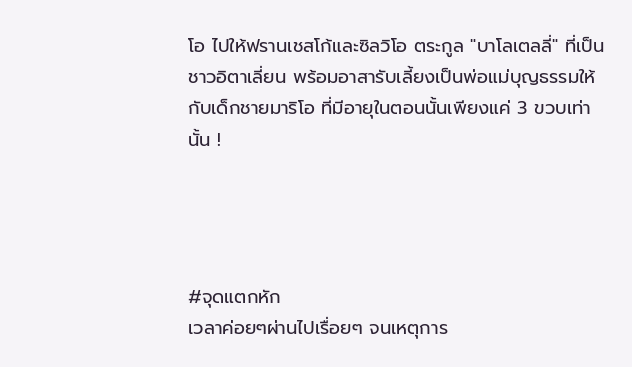โอ ไปให้ฟรานเชสโก้และซิลวิโอ ตระกูล "บาโลเตลลี่" ที่เป็นชาวอิตาเลี่ยน พร้อมอาสารับเลี้ยงเป็นพ่อแม่บุญธรรมให้กับเด็กชายมาริโอ ที่มีอายุในตอนนั้นเพียงแค่ 3 ขวบเท่านั้น !




#จุดแตกหัก
เวลาค่อยๆผ่านไปเรื่อยๆ จนเหตุการ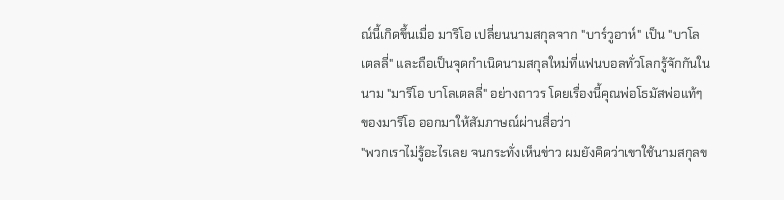ณ์นี้เกิดขึ้นเมื่อ มาริโอ เปลี่ยนนามสกุลจาก "บาร์วูอาห์" เป็น "บาโลเตลลี่" และถือเป็นจุดกำเนิดนามสกุลใหม่ที่แฟนบอลทั่วโลกรู้จักกันในนาม "มาริโอ บาโลเตลลี่" อย่างถาวร โดยเรื่องนี้คุณพ่อโธมัสพ่อแท้ๆ ของมาริโอ ออกมาให้สัมภาษณ์ผ่านสื่อว่า
"พวกเราไม่รู้อะไรเลย จนกระทั่งเห็นข่าว ผมยังคิดว่าเขาใช้นามสกุลข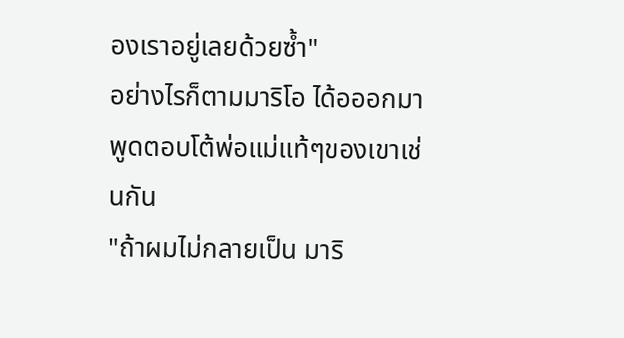องเราอยู่เลยด้วยซ้ำ"
อย่างไรก็ตามมาริโอ ได้อออกมาพูดตอบโต้พ่อแม่แท้ๆของเขาเช่นกัน
"ถ้าผมไม่กลายเป็น มาริ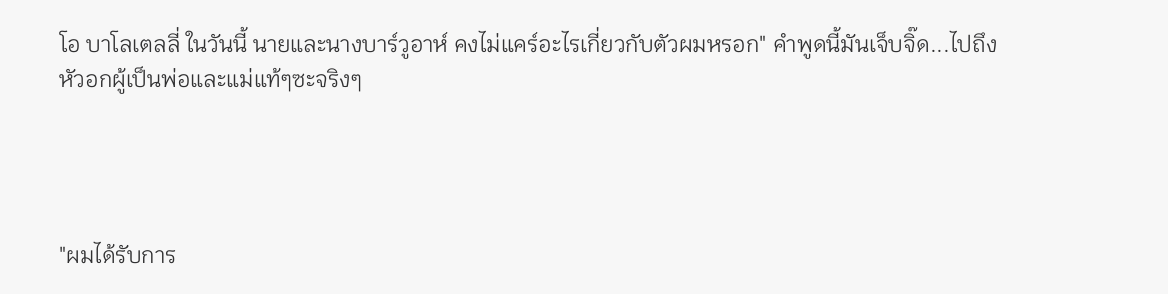โอ บาโลเตลลี่ ในวันนี้ นายและนางบาร์วูอาห์ คงไม่แคร์อะไรเกี่ยวกับตัวผมหรอก" คำพูดนี้มันเจ็บจิ๊ด...ไปถึงหัวอกผู้เป็นพ่อและแม่แท้ๆซะจริงๆ




"ผมได้รับการ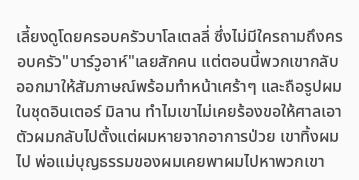เลี้ยงดูโดยครอบครัวบาโลเตลลี่ ซึ่งไม่มีใครถามถึงครอบครัว"บาร์วูอาห์"เลยสักคน แต่ตอนนี้พวกเขากลับออกมาให้สัมภาษณ์พร้อมทำหน้าเศร้าๆ และถือรูปผมในชุดอินเตอร์ มิลาน ทำไมเขาไม่เคยร้องขอให้ศาลเอาตัวผมกลับไปตั้งแต่ผมหายจากอาการป่วย เขาทิ้งผมไป พ่อแม่บุญธรรมของผมเคยพาผมไปหาพวกเขา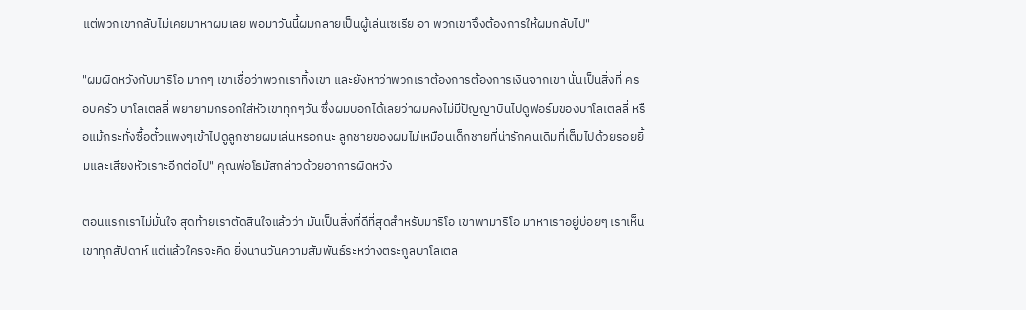แต่พวกเขากลับไม่เคยมาหาผมเลย พอมาวันนี้ผมกลายเป็นผู้เล่นเซเรีย อา พวกเขาจึงต้องการให้ผมกลับไป"

"ผมผิดหวังกับมาริโอ มากๆ เขาเชื่อว่าพวกเราทิ้งเขา และยังหาว่าพวกเราต้องการต้องการเงินจากเขา นั่นเป็นสิ่งที่ ครอบครัว บาโลเตลลี่ พยายามกรอกใส่หัวเขาทุกๆวัน ซึ่งผมบอกได้เลยว่าผมคงไม่มีปัญญาบินไปดูฟอร์มของบาโลเตลลี่ หรือแม้กระทั่งซื้อตั๋วแพงๆเข้าไปดูลูกชายผมเล่นหรอกนะ ลูกชายของผมไม่เหมือนเด็กชายที่น่ารักคนเดิมที่เต็มไปด้วยรอยยิ้มและเสียงหัวเราะอีกต่อไป" คุณพ่อโธมัสกล่าวด้วยอาการผิดหวัง

ตอนแรกเราไม่มั่นใจ สุดท้ายเราตัดสินใจแล้วว่า มันเป็นสิ่งที่ดีที่สุดสำหรับมาริโอ เขาพามาริโอ มาหาเราอยู่บ่อยๆ เราเห็นเขาทุกสัปดาห์ แต่แล้วใครจะคิด ยิ่งนานวันความสัมพันธ์ระหว่างตระกูลบาโลเตล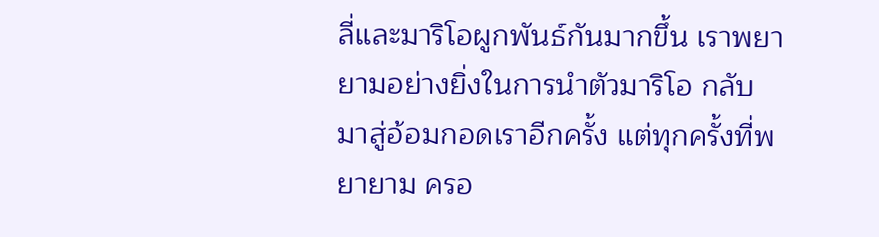ลี่และมาริโอผูกพันธ์กันมากขึ้น เราพยายามอย่างยิ่งในการนำตัวมาริโอ กลับมาสู่อ้อมกอดเราอีกครั้ง แต่ทุกครั้งที่พยายาม ครอ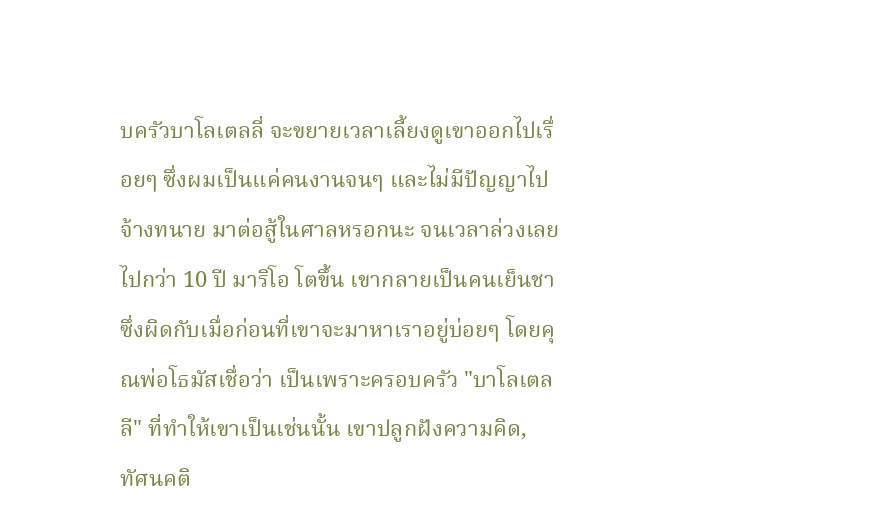บครัวบาโลเตลลี่ จะขยายเวลาเลี้ยงดูเขาออกไปเรื่อยๆ ซึ่งผมเป็นแค่คนงานจนๆ และไม่มีปัญญาไปจ้างทนาย มาต่อสู้ในศาลหรอกนะ จนเวลาล่วงเลยไปกว่า 10 ปี มาริโอ โตขึ้น เขากลายเป็นคนเย็นชา ซึ่งผิดกับเมื่อก่อนที่เขาจะมาหาเราอยู่บ่อยๆ โดยคุณพ่อโธมัสเชื่อว่า เป็นเพราะครอบครัว "บาโลเตลลี" ที่ทำให้เขาเป็นเช่นนั้น เขาปลูกฝังความคิด, ทัศนคติ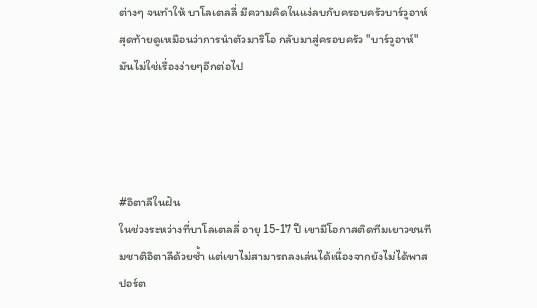ต่างๆ จนทำให้ บาโลเตลลี่ มีความคิดในแง่ลบกับครอบครัวบาร์วูอาห์ สุดท้ายดูเหมือนว่าการนำตัวมาริโอ กลับมาสู่ครอบครัว "บาร์วูอาห์" มันไม่ใช่เรื่องง่ายๆอีกต่อไป




#อิตาลีในฝัน
ในช่วงระหว่างที่บาโลเตลลี่ อายุ 15-17 ปี เขามีโอกาสติดทีมเยาวชนทีมชาติอิตาลีด้วยซ้ำ แต่เขาไม่สามารถลงเล่นได้เนื่องจากยังไม่ได้พาสปอร์ต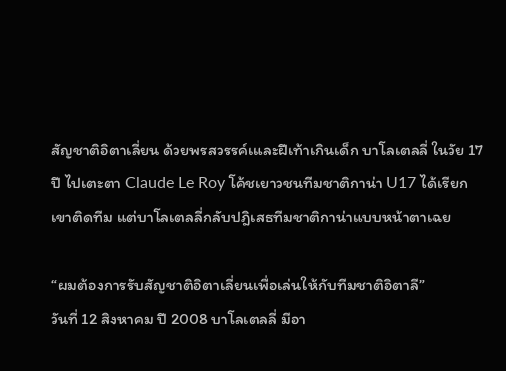สัญชาติอิตาเลี่ยน ด้วยพรสวรรค์เและฝีเท้าเกินเด็ก บาโลเตลลี่ ในวัย 17 ปี ไปเตะตา Claude Le Roy โค้ชเยาวชนทีมชาติกาน่า U17 ได้เรียกเขาติดทีม แต่บาโลเตลลี่กลับปฎิเสธทีมชาติกาน่าแบบหน้าตาเฉย

“ผมต้องการรับสัญชาติอิตาเลี่ยนเพื่อเล่นให้กับทีมชาติอิตาลี”
วันที่ 12 สิงหาคม ปี 2008 บาโลเตลลี่ มีอา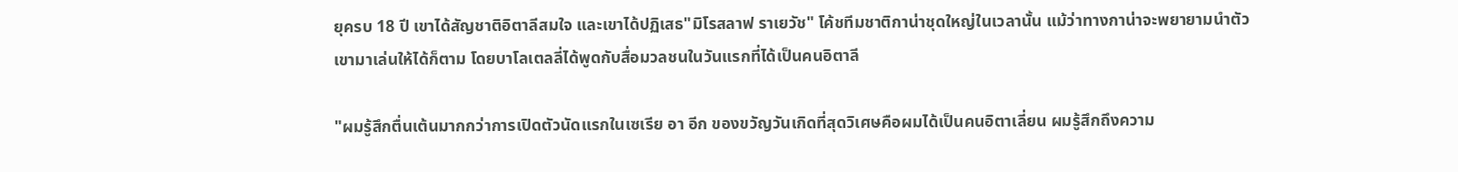ยุครบ 18 ปี เขาได้สัญชาติอิตาลีสมใจ และเขาได้ปฏิเสธ"มิโรสลาฟ ราเยวัช" โค้ชทีมชาติกาน่าชุดใหญ่ในเวลานั้น แม้ว่าทางกาน่าจะพยายามนำตัวเขามาเล่นให้ได้ก็ตาม โดยบาโลเตลลี่ได้พูดกับสื่อมวลชนในวันแรกที่ได้เป็นคนอิตาลี

"ผมรู้สึกตื่นเต้นมากกว่าการเปิดตัวนัดแรกในเซเรีย อา อีก ของขวัญวันเกิดที่สุดวิเศษคือผมได้เป็นคนอิตาเลี่ยน ผมรู้สึกถึงความ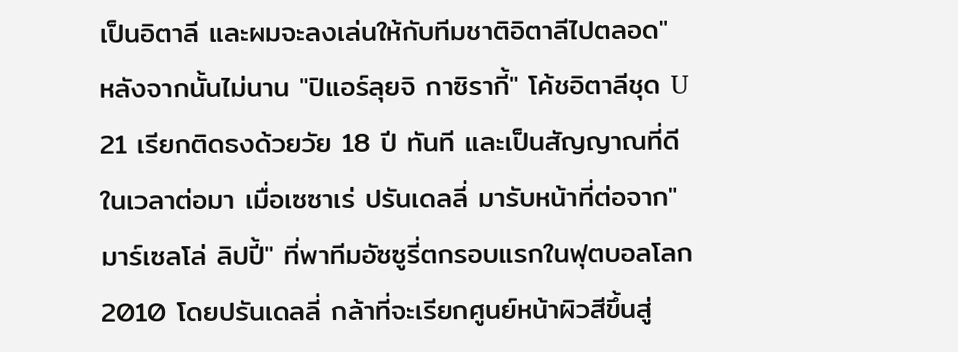เป็นอิตาลี และผมจะลงเล่นให้กับทีมชาติอิตาลีไปตลอด"
หลังจากนั้นไม่นาน "ปิแอร์ลุยจิ กาซิรากี้" โค้ชอิตาลีชุด U 21 เรียกติดธงด้วยวัย 18 ปี ทันที และเป็นสัญญาณที่ดีในเวลาต่อมา เมื่อเซซาเร่ ปรันเดลลี่ มารับหน้าที่ต่อจาก"มาร์เซลโล่ ลิปปี้" ที่พาทีมอัซซูรี่ตกรอบแรกในฟุตบอลโลก 2010 โดยปรันเดลลี่ กล้าที่จะเรียกศูนย์หน้าผิวสีขึ้นสู่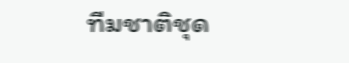ทีมชาติชุด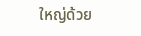ใหญ่ด้วย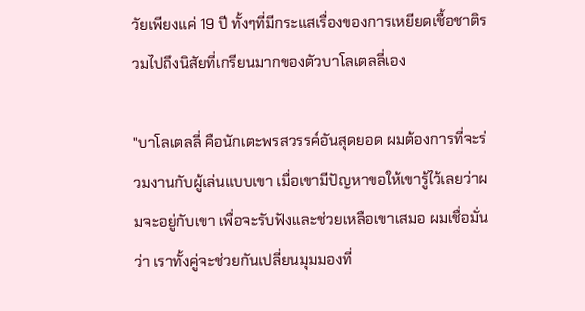วัยเพียงแค่ 19 ปี ทั้งๆที่มีกระแสเรื่องของการเหยียดเชื้อชาติรวมไปถึงนิสัยที่เกรียนมากของตัวบาโลเตลลี่เอง

"บาโลเตลลี่ คือนักเตะพรสวรรค์อันสุดยอด ผมต้องการที่จะร่วมงานกับผู้เล่นแบบเขา เมื่อเขามีปัญหาขอให้เขารู้ไว้เลยว่าผมจะอยู่กับเขา เพื่อจะรับฟังและช่วยเหลือเขาเสมอ ผมเชื่อมั่นว่า เราทั้งคู่จะช่วยกันเปลี่ยนมุมมองที่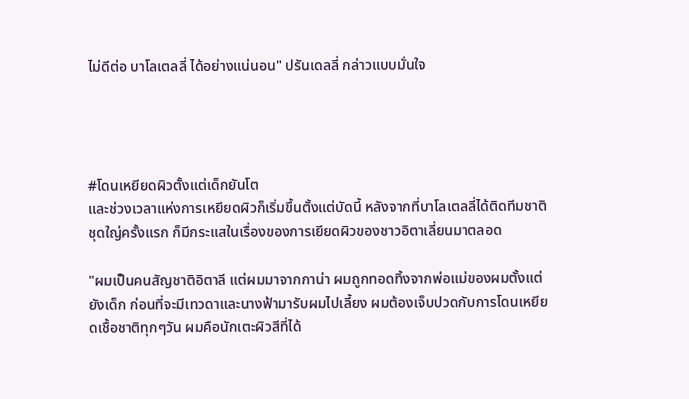ไม่ดีต่อ บาโลเตลลี่ ได้อย่างแน่นอน" ปรันเดลลี่ กล่าวแบบมั่นใจ




#โดนเหยียดผิวตั้งแต่เด็กยันโต
และช่วงเวลาแห่งการเหยียดผิวก็เริ่มขึ้นตั้งแต่บัดนี้ หลังจากที่บาโลเตลลี่ได้ติดทีมชาติชุดใญ่ครั้งแรก ก็มีกระแสในเรื่องของการเยียดผิวของชาวอิตาเลี่ยนมาตลอด

"ผมเป็นคนสัญชาติอิตาลี แต่ผมมาจากกาน่า ผมถูกทอดทิ้งจากพ่อแม่ของผมตั้งแต่ยังเด็ก ก่อนที่จะมีเทวดาและนางฟ้ามารับผมไปเลี้ยง ผมต้องเจ็บปวดกับการโดนเหยียดเชื้อชาติทุกๆวัน ผมคือนักเตะผิวสีที่ได้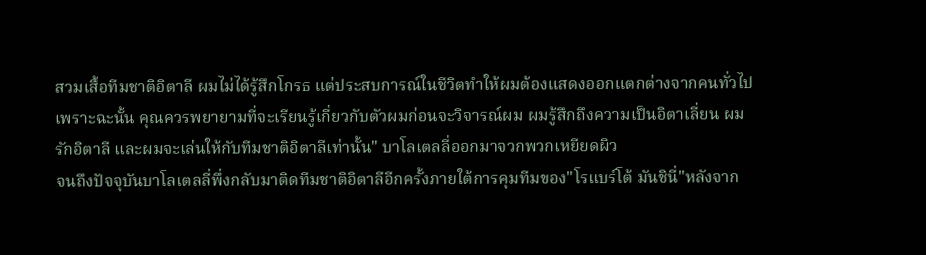สวมเสื้อทีมชาติอิตาลี ผมไม่ได้รู้สึกโกรธ แต่ประสบการณ์ในชีวิตทำให้ผมต้องแสดงออกแตกต่างจากคนทั่วไป เพราะฉะนั้น คุณควรพยายามที่จะเรียนรู้เกี่ยวกับตัวผมก่อนจะวิจารณ์ผม ผมรู้สึกถึงความเป็นอิตาเลี่ยน ผมรักอิตาลี และผมจะเล่นให้กับทีมชาติอิตาลีเท่านั้น" บาโลเตลลี่ออกมาจวกพวกเหยียดผิว
จนถึงปัจจุบันบาโลเตลลี่พึ่งกลับมาติดทีมชาติอิตาลีอีกครั้งภายใต้การคุมทีมของ"โรแบร์โต้ มันชินี่"หลังจาก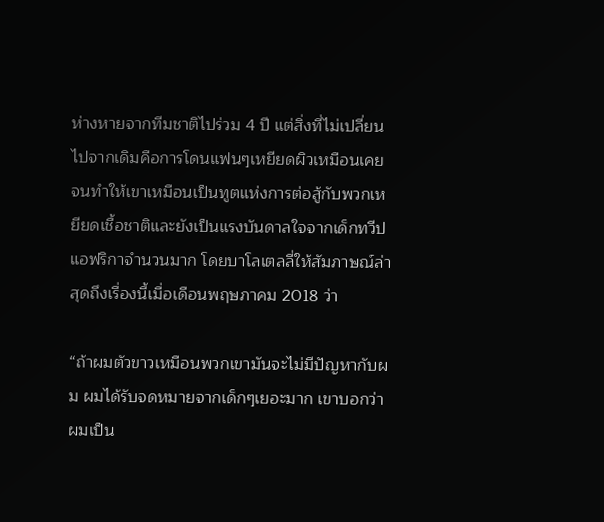ห่างหายจากทีมชาติไปร่วม 4 ปี แต่สิ่งที่ไม่เปลี่ยนไปจากเดิมคือการโดนแฟนๆเหยียดผิวเหมือนเคย จนทำให้เขาเหมือนเป็นทูตแห่งการต่อสู้กับพวกเหยียดเชื้อชาติและยังเป็นแรงบันดาลใจจากเด็กทวีปแอฟริกาจำนวนมาก โดยบาโลเตลลี่ให้สัมภาษณ์ล่าสุดถึงเรื่องนี้เมื่อเดือนพฤษภาคม 2018 ว่า

“ถ้าผมตัวขาวเหมือนพวกเขามันจะไม่มีปัญหากับผม ผมได้รับจดหมายจากเด็กๆเยอะมาก เขาบอกว่าผมเป็น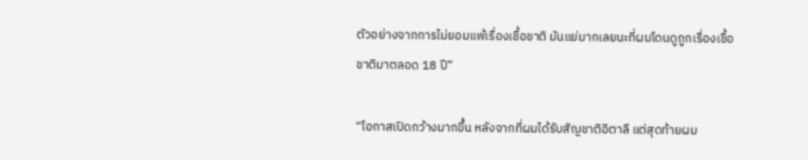ตัวอย่างจากการไม่ยอมแพ้เรื่องเชื้อชาติ มันแย่มากเลยนะที่ผมโดนดูถูกเรื่องเชื้อชาติมาตลอด 18 ปี”

“โอกาสเปิดกว้างมากขึ้น หลังจากที่ผมได้รับสัญชาติอิตาลี แต่สุดท้ายผม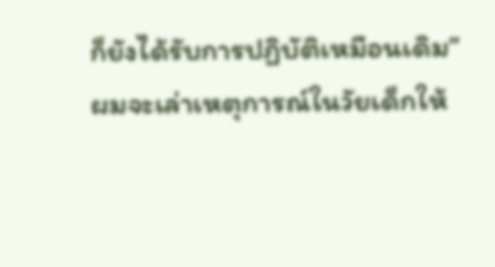ก็ยังได้รับการปฏิบัติเหมือนเดิม”
ผมจะเล่าเหตุการณ์ในวัยเด็กให้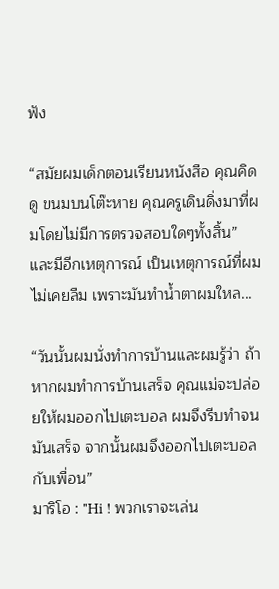ฟัง

“สมัยผมเด็กตอนเรียนหนังสือ คุณคิดดู ขนมบนโต๊ะหาย คุณครูเดินดิ่งมาที่ผมโดยไม่มีการตรวจสอบใดๆทั้งสิ้น”
และมีอีกเหตุการณ์ เป็นเหตุการณ์ที่ผมไม่เคยลืม เพราะมันทำน้ำตาผมใหล...

“วันนั้นผมนั่งทำการบ้านและผมรู้ว่า ถ้าหากผมทำการบ้านเสร็จ คุณแม่จะปล่อยให้ผมออกไปเตะบอล ผมจึงรีบทำจนมันเสร็จ จากนั้นผมจึงออกไปเตะบอลกับเพื่อน”
มาริโอ : "Hi ! พวกเราจะเล่น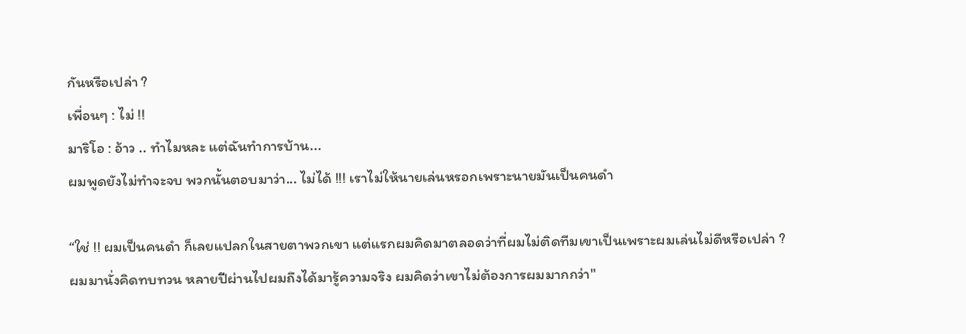กันหรือเปล่า ?
เพื่อนๆ : ไม่ !!
มาริโอ : อ้าว .. ทำไมหละ แต่ฉันทำการบ้าน...
ผมพูดยังไม่ทำจะจบ พวกนั้นตอบมาว่า... ไม่ได้ !!! เราไม่ให้นายเล่นหรอกเพราะนายมันเป็นคนดำ

“ใช่ !! ผมเป็นคนดำ ก็เลยแปลกในสายตาพวกเขา แต่แรกผมคิดมาตลอดว่าที่ผมไม่ติดทีมเขาเป็นเพราะผมเล่นไม่ดีหรือเปล่า ?  ผมมานั่งคิดทบทวน หลายปีผ่านไปผมถึงได้มารู้ความจริง ผมคิดว่าเขาไม่ต้องการผมมากกว่า"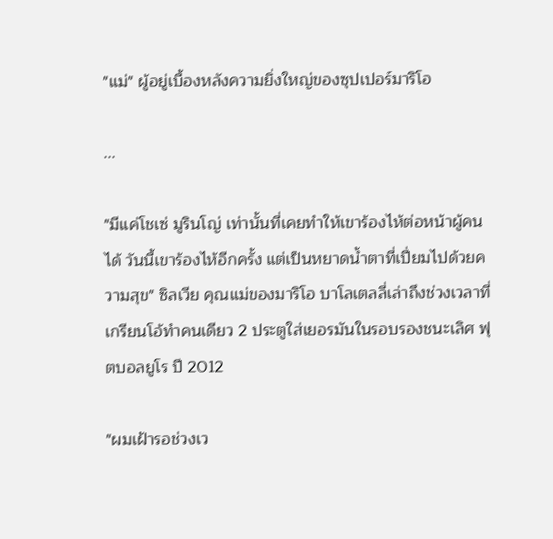"แม่" ผู้อยู่เบื้องหลังความยิ่งใหญ่ของซุปเปอร์มาริโอ

...

"มีแค่โชเซ่ มูรินโญ่ เท่านั้นที่เคยทำให้เขาร้องไห้ต่อหน้าผู้คนได้ วันนี้เขาร้องไห้อีกครั้ง แต่เป็นหยาดน้ำตาที่เปี่ยมไปด้วยความสุข" ซิลเวีย คุณแม่ของมาริโอ บาโลเตลลี่เล่าถึงช่วงเวลาที่เกรียนโอ้ทำคนเดียว 2 ประตูใส่เยอรมันในรอบรองชนะเลิศ ฟุตบอลยูโร ปี 2012

"ผมเฝ้ารอช่วงเว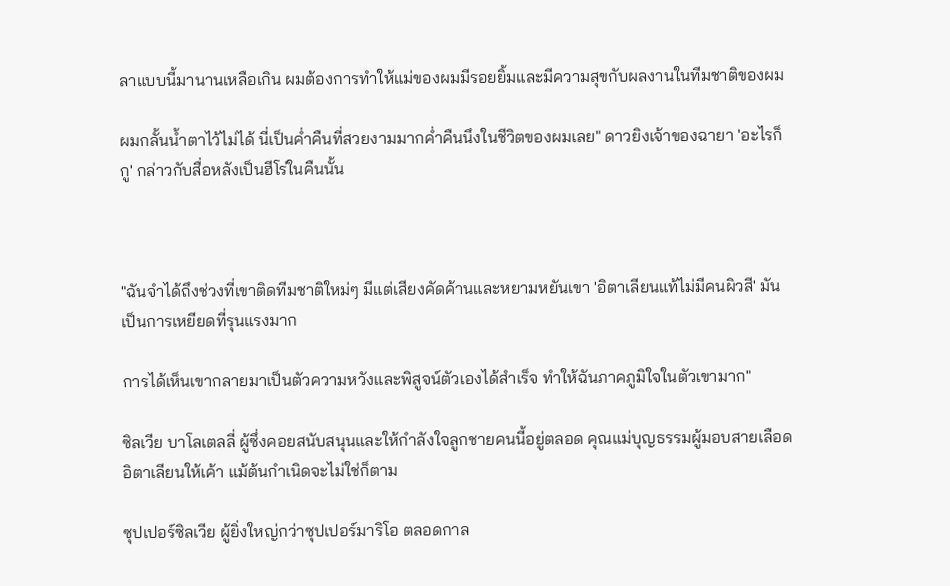ลาแบบนี้มานานเหลือเกิน ผมต้องการทำให้แม่ของผมมีรอยยิ้มและมีความสุขกับผลงานในทีมชาติของผม

ผมกลั้นน้ำตาไว้ไม่ได้ นี่เป็นค่ำคืนที่สวยงามมากค่ำคืนนึงในชีวิตของผมเลย" ดาวยิงเจ้าของฉายา 'อะไรก็กู' กล่าวกับสื่อหลังเป็นฮีโร่ในคืนนั้น



"ฉันจำได้ถึงช่วงที่เขาติดทีมชาติใหม่ๆ มีแต่เสียงคัดค้านและหยามหยันเขา 'อิตาเลียนแท้ไม่มีคนผิวสี' มันเป็นการเหยียดที่รุนแรงมาก

การได้เห็นเขากลายมาเป็นตัวความหวังและพิสูจน์ตัวเองได้สำเร็จ ทำให้ฉันภาคภูมิใจในตัวเขามาก"

ซิลเวีย บาโลเตลลี่ ผู้ซึ่งคอยสนับสนุนและให้กำลังใจลูกชายคนนี้อยู่ตลอด คุณแม่บุญธรรมผู้มอบสายเลือดอิตาเลียนให้เค้า แม้ต้นกำเนิดจะไม่ใช่ก็ตาม

ซุปเปอร์ซิลเวีย ผู้ยิ่งใหญ่กว่าซุปเปอร์มาริโอ ตลอดกาล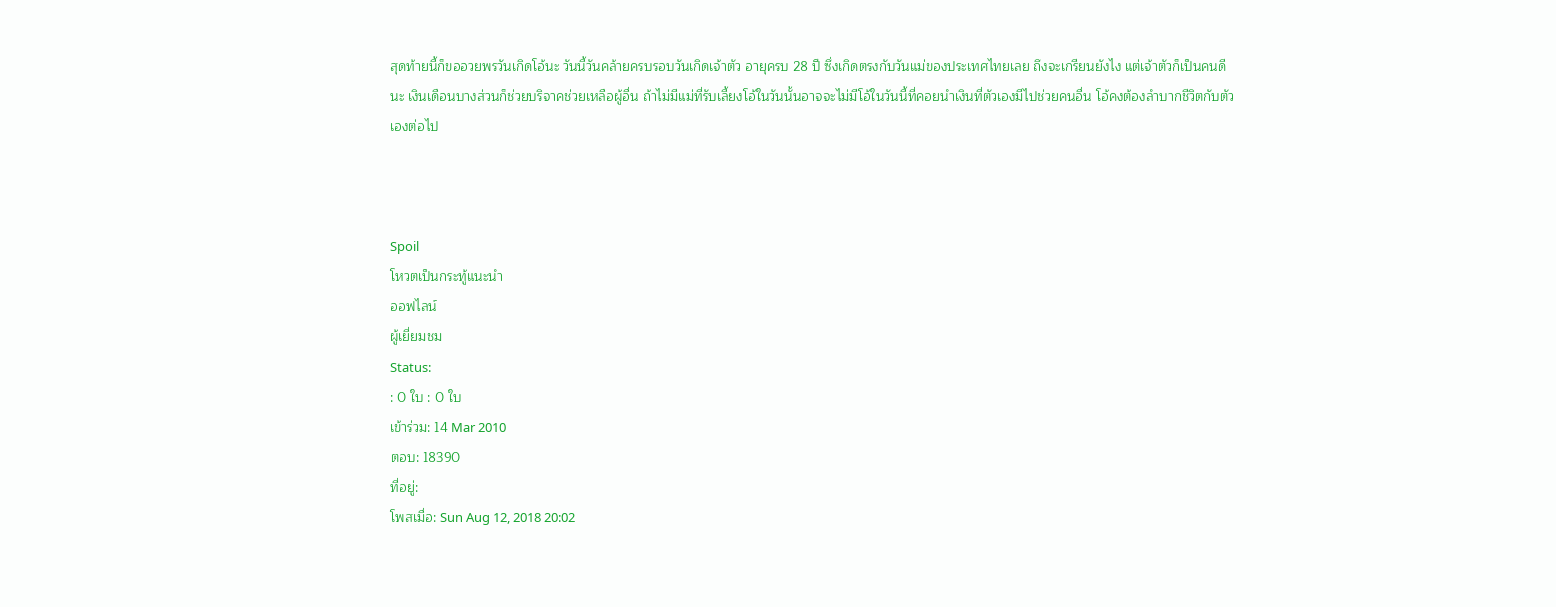สุดท้ายนี้ก็ขออวยพรวันเกิดโอ้นะ วันนี้วันคล้ายครบรอบวันเกิดเจ้าตัว อายุครบ 28 ปี ซึ่งเกิดตรงกับวันแม่ของประเทศไทยเลย ถึงจะเกรียนยังไง แต่เจ้าตัวก็เป็นคนดีนะ เงินเดือนบางส่วนก็ช่วยบริจาคช่วยเหลือผู้อื่น ถ้าไม่มีแม่ที่รับเลี้ยงโอ้ในวันนั้นอาจจะไม่มีโอ้ในวันนี้ที่คอยนำเงินที่ตัวเองมีไปช่วยคนอื่น โอ้คงต้องลำบากชีวิตกับตัวเองต่อไป



Spoil
โหวตเป็นกระทู้แนะนำ
ออฟไลน์
ผู้เยี่ยมชม
Status:
: 0 ใบ : 0 ใบ
เข้าร่วม: 14 Mar 2010
ตอบ: 18390
ที่อยู่:
โพสเมื่อ: Sun Aug 12, 2018 20:02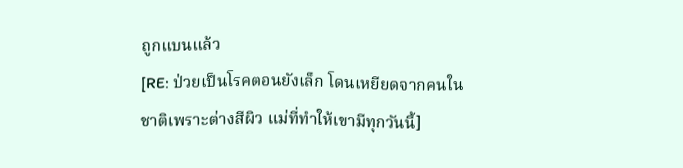ถูกแบนแล้ว
[RE: ป่วยเป็นโรคตอนยังเล็ก โดนเหยียดจากคนในชาติเพราะต่างสีผิว แม่ที่ทำให้เขามีทุกวันนี้]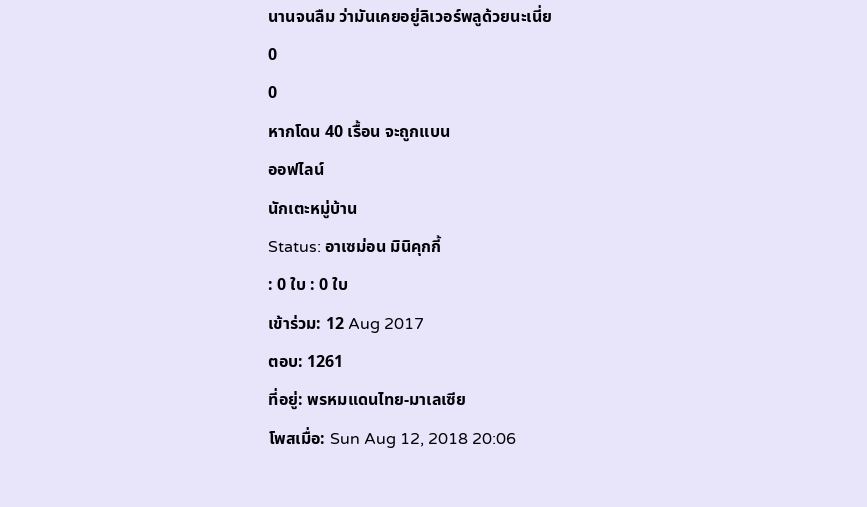นานจนลืม ว่ามันเคยอยู่ลิเวอร์พลูด้วยนะเนี่ย
0
0
หากโดน 40 เรื้อน จะถูกแบน
ออฟไลน์
นักเตะหมู่บ้าน
Status: อาเซม่อน มินิคุกกี้
: 0 ใบ : 0 ใบ
เข้าร่วม: 12 Aug 2017
ตอบ: 1261
ที่อยู่: พรหมแดนไทย-มาเลเซีย
โพสเมื่อ: Sun Aug 12, 2018 20:06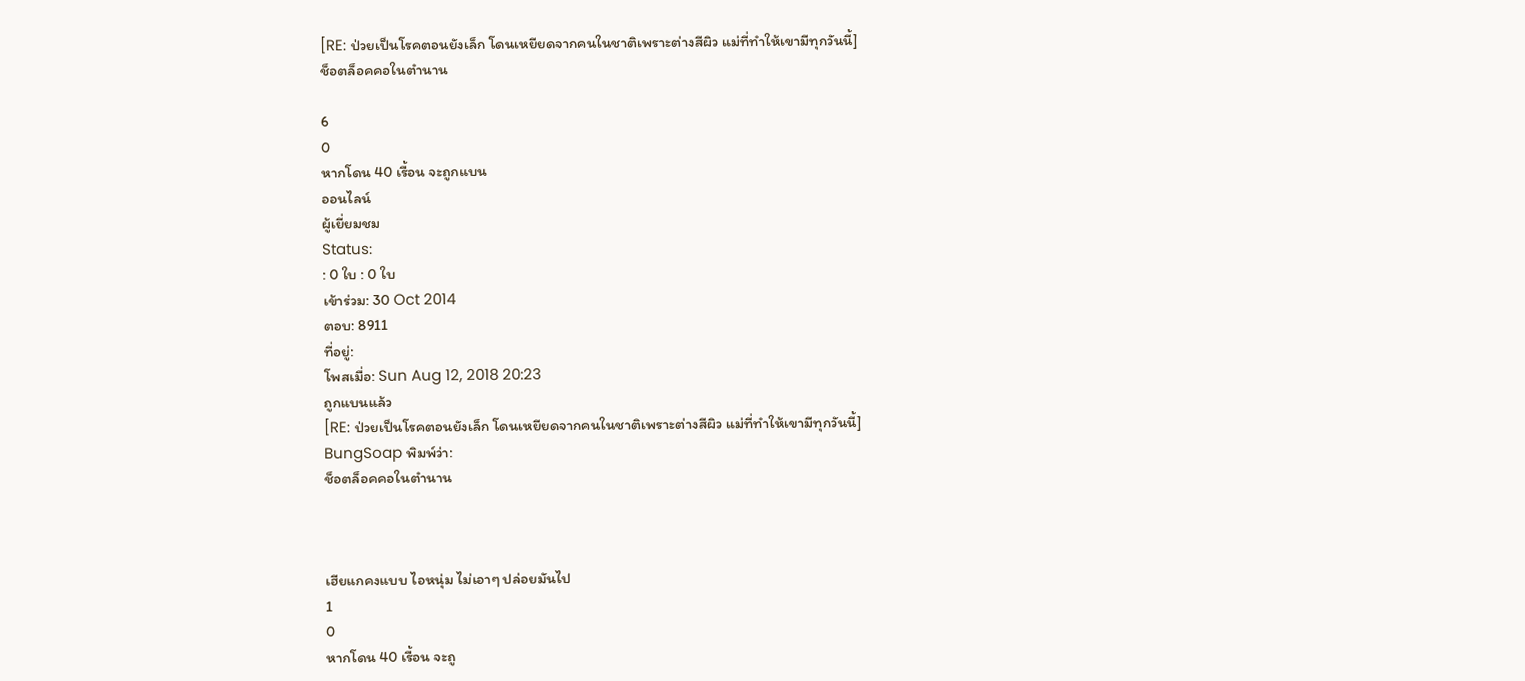[RE: ป่วยเป็นโรคตอนยังเล็ก โดนเหยียดจากคนในชาติเพราะต่างสีผิว แม่ที่ทำให้เขามีทุกวันนี้]
ช็อตล็อคคอในตำนาน

6
0
หากโดน 40 เรื้อน จะถูกแบน
ออนไลน์
ผู้เยี่ยมชม
Status:
: 0 ใบ : 0 ใบ
เข้าร่วม: 30 Oct 2014
ตอบ: 8911
ที่อยู่:
โพสเมื่อ: Sun Aug 12, 2018 20:23
ถูกแบนแล้ว
[RE: ป่วยเป็นโรคตอนยังเล็ก โดนเหยียดจากคนในชาติเพราะต่างสีผิว แม่ที่ทำให้เขามีทุกวันนี้]
BungSoap พิมพ์ว่า:
ช็อตล็อคคอในตำนาน



เฮียแกคงแบบ ไอหนุ่ม ไม่เอาๆ ปล่อยมันไป
1
0
หากโดน 40 เรื้อน จะถู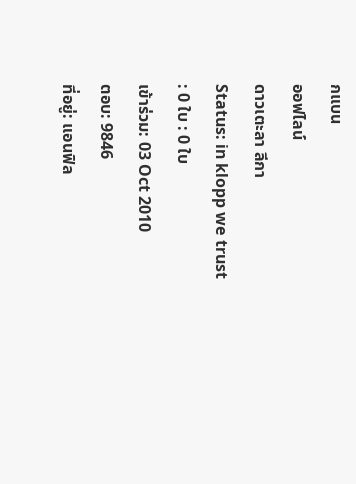กแบน
ออฟไลน์
ดาวเตะลา ลีกา
Status: in klopp we trust
: 0 ใบ : 0 ใบ
เข้าร่วม: 03 Oct 2010
ตอบ: 9846
ที่อยู่: แอนฟิล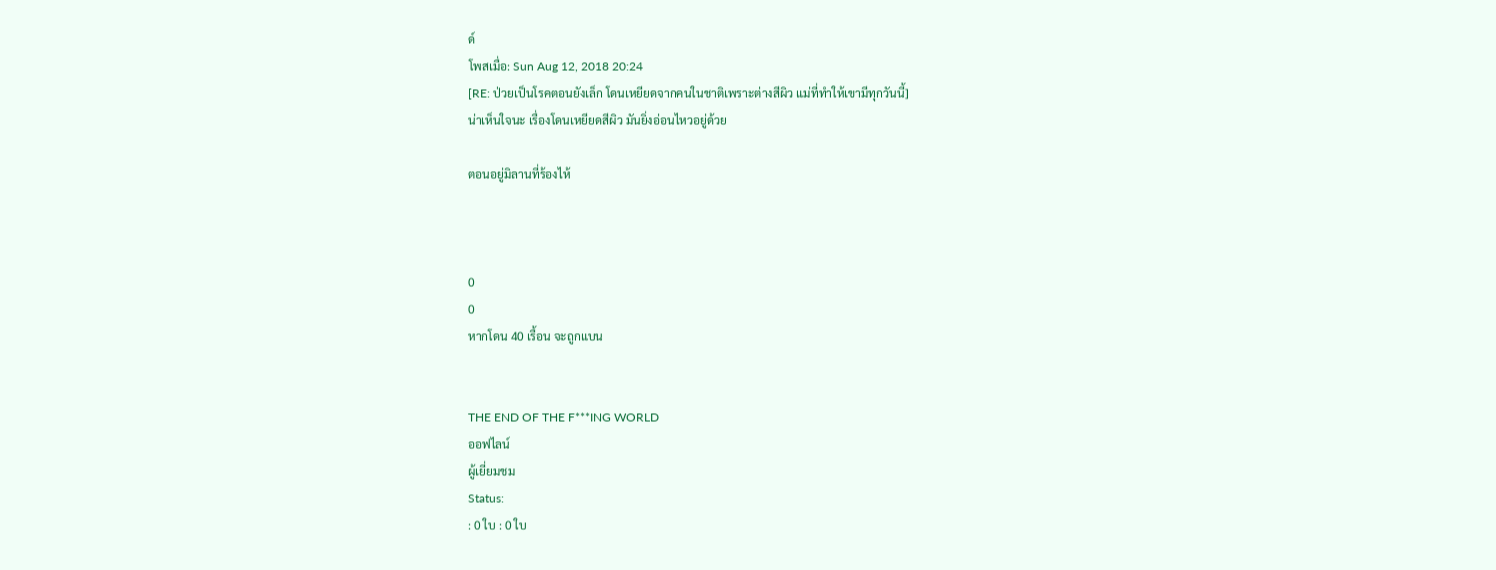ด์
โพสเมื่อ: Sun Aug 12, 2018 20:24
[RE: ป่วยเป็นโรคตอนยังเล็ก โดนเหยียดจากคนในชาติเพราะต่างสีผิว แม่ที่ทำให้เขามีทุกวันนี้]
น่าเห็นใจนะ เรื่องโดนเหยียดสีผิว มันยิ่งอ่อนไหวอยู่ด้วย

ตอนอยู่มิลานที่ร้องไห้



0
0
หากโดน 40 เรื้อน จะถูกแบน


THE END OF THE F***ING WORLD
ออฟไลน์
ผู้เยี่ยมชม
Status:
: 0 ใบ : 0 ใบ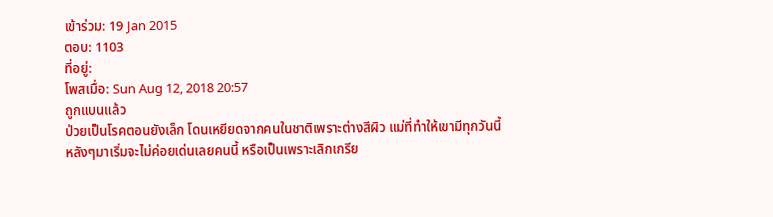เข้าร่วม: 19 Jan 2015
ตอบ: 1103
ที่อยู่:
โพสเมื่อ: Sun Aug 12, 2018 20:57
ถูกแบนแล้ว
ป่วยเป็นโรคตอนยังเล็ก โดนเหยียดจากคนในชาติเพราะต่างสีผิว แม่ที่ทำให้เขามีทุกวันนี้
หลังๆมาเริ่มจะไม่ค่อยเด่นเลยคนนี้ หรือเป็นเพราะเลิกเกรีย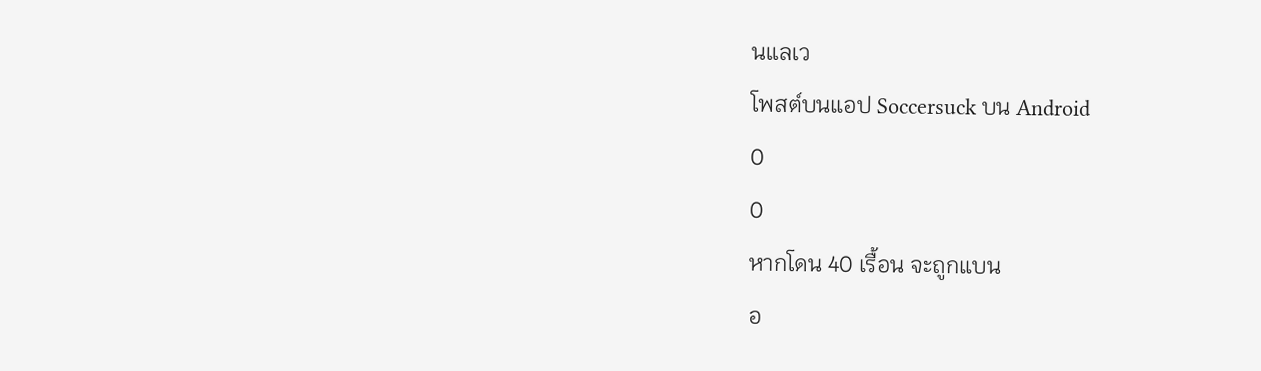นแลเว
โพสต์บนแอป Soccersuck บน Android
0
0
หากโดน 40 เรื้อน จะถูกแบน
อ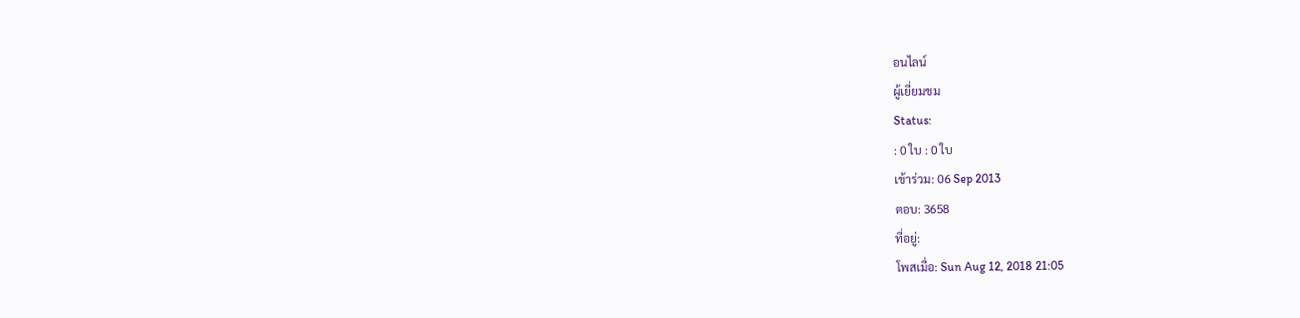อนไลน์
ผู้เยี่ยมชม
Status:
: 0 ใบ : 0 ใบ
เข้าร่วม: 06 Sep 2013
ตอบ: 3658
ที่อยู่:
โพสเมื่อ: Sun Aug 12, 2018 21:05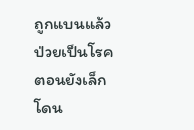ถูกแบนแล้ว
ป่วยเป็นโรคตอนยังเล็ก โดน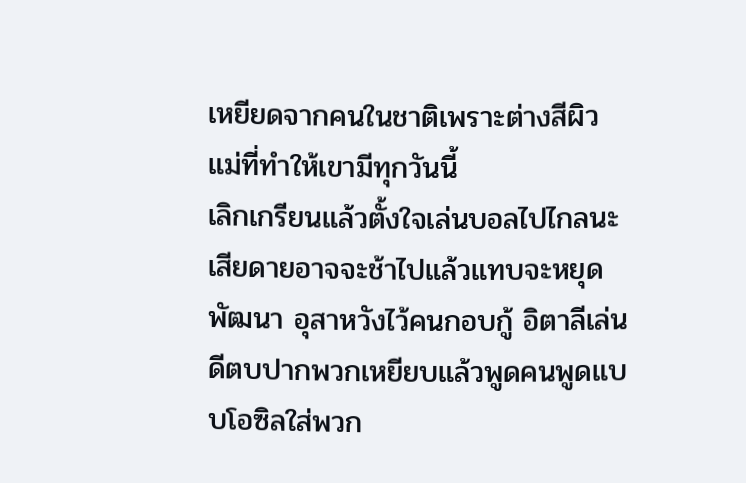เหยียดจากคนในชาติเพราะต่างสีผิว แม่ที่ทำให้เขามีทุกวันนี้
เลิกเกรียนแล้วตั้งใจเล่นบอลไปไกลนะเสียดายอาจจะช้าไปแล้วแทบจะหยุดพัฒนา อุสาหวังไว้คนกอบกู้ อิตาลีเล่นดีตบปากพวกเหยียบแล้วพูดคนพูดแบบโอซิลใส่พวก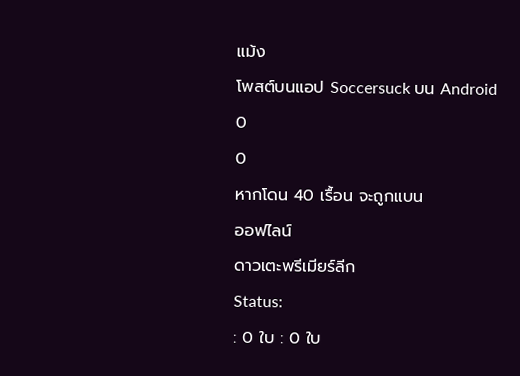แม้ง
โพสต์บนแอป Soccersuck บน Android
0
0
หากโดน 40 เรื้อน จะถูกแบน
ออฟไลน์
ดาวเตะพรีเมียร์ลีก
Status:
: 0 ใบ : 0 ใบ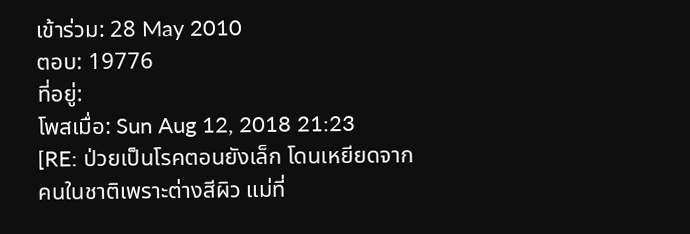เข้าร่วม: 28 May 2010
ตอบ: 19776
ที่อยู่:
โพสเมื่อ: Sun Aug 12, 2018 21:23
[RE: ป่วยเป็นโรคตอนยังเล็ก โดนเหยียดจากคนในชาติเพราะต่างสีผิว แม่ที่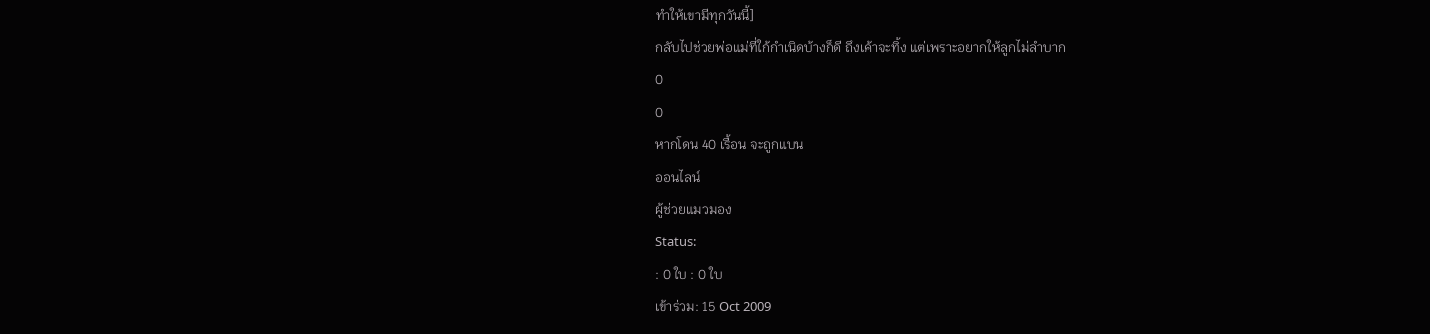ทำให้เขามีทุกวันนี้]
กลับไปช่วยพ่อแม่ที่ใก้กำเนิดบ้างก็ดี ถึงเค้าจะทิ้ง แต่เพราะอยากให้ลูกไม่ลำบาก
0
0
หากโดน 40 เรื้อน จะถูกแบน
ออนไลน์
ผู้ช่วยแมวมอง
Status:
: 0 ใบ : 0 ใบ
เข้าร่วม: 15 Oct 2009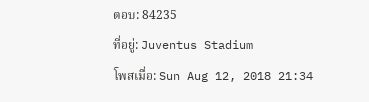ตอบ: 84235
ที่อยู่: Juventus Stadium
โพสเมื่อ: Sun Aug 12, 2018 21:34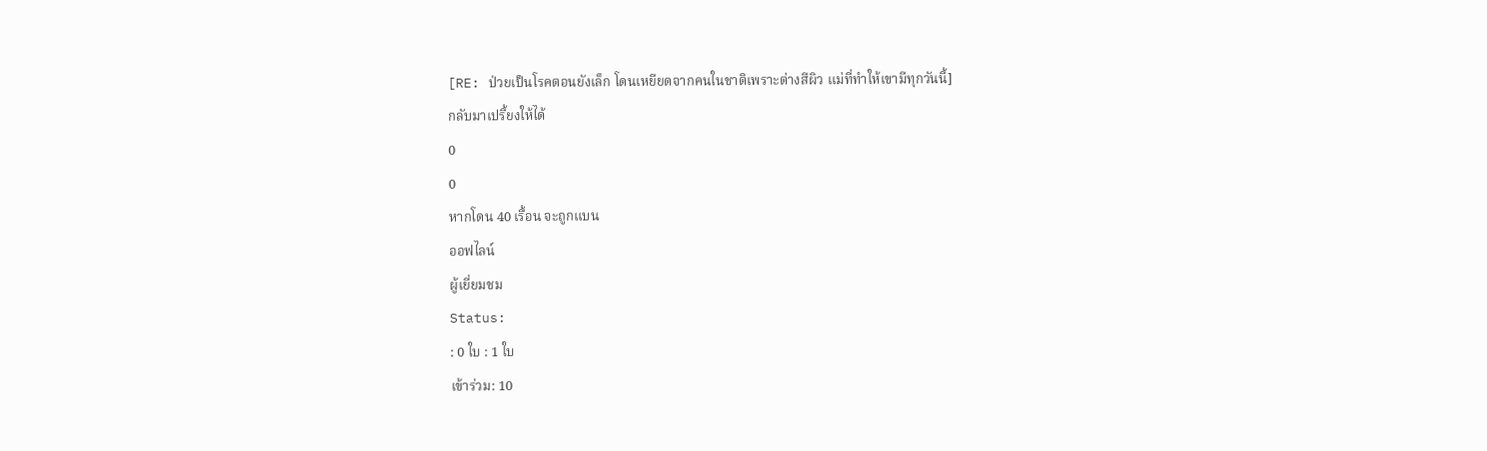[RE: ป่วยเป็นโรคตอนยังเล็ก โดนเหยียดจากคนในชาติเพราะต่างสีผิว แม่ที่ทำให้เขามีทุกวันนี้]
กลับมาเปรี้ยงให้ได้
0
0
หากโดน 40 เรื้อน จะถูกแบน
ออฟไลน์
ผู้เยี่ยมชม
Status:
: 0 ใบ : 1 ใบ
เข้าร่วม: 10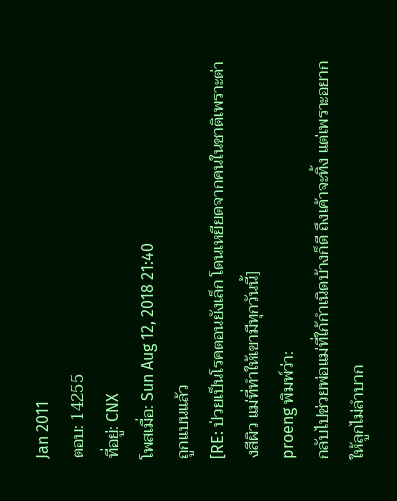Jan 2011
ตอบ: 14255
ที่อยู่: CNX
โพสเมื่อ: Sun Aug 12, 2018 21:40
ถูกแบนแล้ว
[RE: ป่วยเป็นโรคตอนยังเล็ก โดนเหยียดจากคนในชาติเพราะต่างสีผิว แม่ที่ทำให้เขามีทุกวันนี้]
proeng พิมพ์ว่า:
กลับไปช่วยพ่อแม่ที่ใก้กำเนิดบ้างก็ดี ถึงเค้าจะทิ้ง แต่เพราะอยากให้ลูกไม่ลำบาก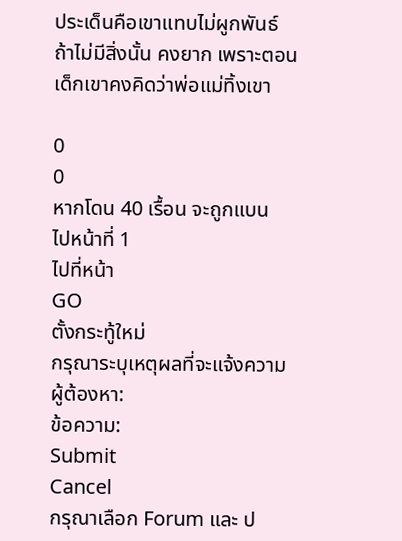ประเด็นคือเขาแทบไม่ผูกพันธ์ ถ้าไม่มีสิ่งนั้น คงยาก เพราะตอนเด็กเขาคงคิดว่าพ่อแม่ทิ้งเขา

0
0
หากโดน 40 เรื้อน จะถูกแบน
ไปหน้าที่ 1
ไปที่หน้า
GO
ตั้งกระทู้ใหม่
กรุณาระบุเหตุผลที่จะแจ้งความ
ผู้ต้องหา:
ข้อความ:
Submit
Cancel
กรุณาเลือก Forum และ ป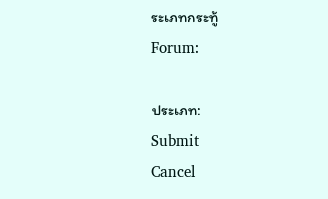ระเภทกระทู้
Forum:

ประเภท:
Submit
Cancel